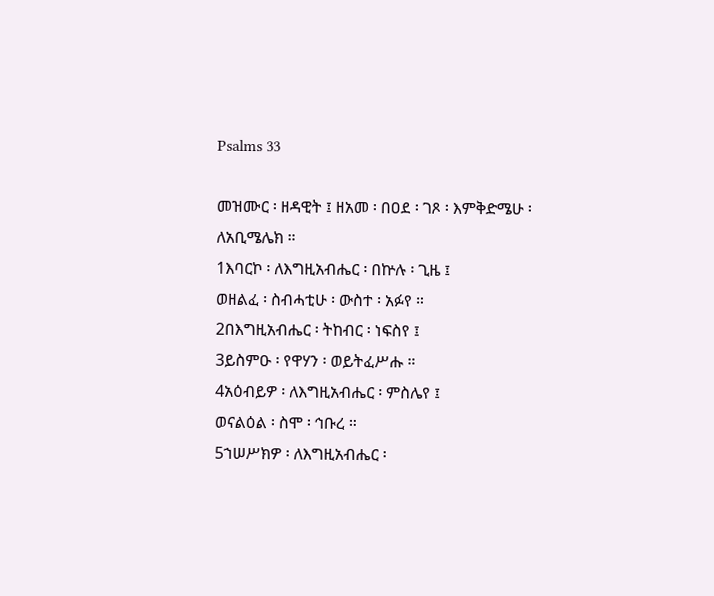Psalms 33

መዝሙር ፡ ዘዳዊት ፤ ዘአመ ፡ በዐደ ፡ ገጾ ፡ እምቅድሜሁ ፡
ለአቢሜሌክ ።
1እባርኮ ፡ ለእግዚአብሔር ፡ በኵሉ ፡ ጊዜ ፤
ወዘልፈ ፡ ስብሓቲሁ ፡ ውስተ ፡ አፉየ ።
2በእግዚአብሔር ፡ ትከብር ፡ ነፍስየ ፤
3ይስምዑ ፡ የዋሃን ፡ ወይትፈሥሑ ።
4አዕብይዎ ፡ ለእግዚአብሔር ፡ ምስሌየ ፤
ወናልዕል ፡ ስሞ ፡ ኅቡረ ።
5ኀሠሥክዎ ፡ ለእግዚአብሔር ፡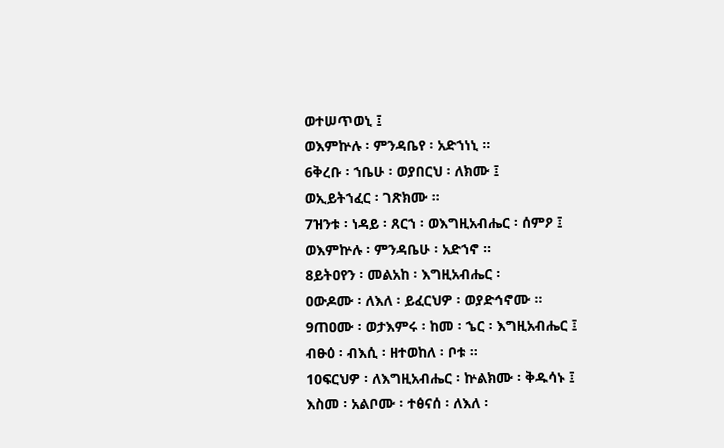ወተሠጥወኒ ፤
ወእምኵሉ ፡ ምንዳቤየ ፡ አድኀነኒ ።
6ቅረቡ ፡ ኀቤሁ ፡ ወያበርህ ፡ ለክሙ ፤
ወኢይትኀፈር ፡ ገጽክሙ ።
7ዝንቱ ፡ ነዳይ ፡ ጸርኀ ፡ ወእግዚአብሔር ፡ ሰምዖ ፤
ወእምኵሉ ፡ ምንዳቤሁ ፡ አድኀኖ ።
8ይትዐየን ፡ መልአከ ፡ እግዚአብሔር ፡
ዐውዶሙ ፡ ለእለ ፡ ይፈርህዎ ፡ ወያድኅኖሙ ።
9ጠዐሙ ፡ ወታእምሩ ፡ ከመ ፡ ኄር ፡ እግዚአብሔር ፤
ብፁዕ ፡ ብእሲ ፡ ዘተወከለ ፡ ቦቱ ።
10ፍርህዎ ፡ ለእግዚአብሔር ፡ ኵልክሙ ፡ ቅዱሳኑ ፤
እስመ ፡ አልቦሙ ፡ ተፅናሰ ፡ ለእለ ፡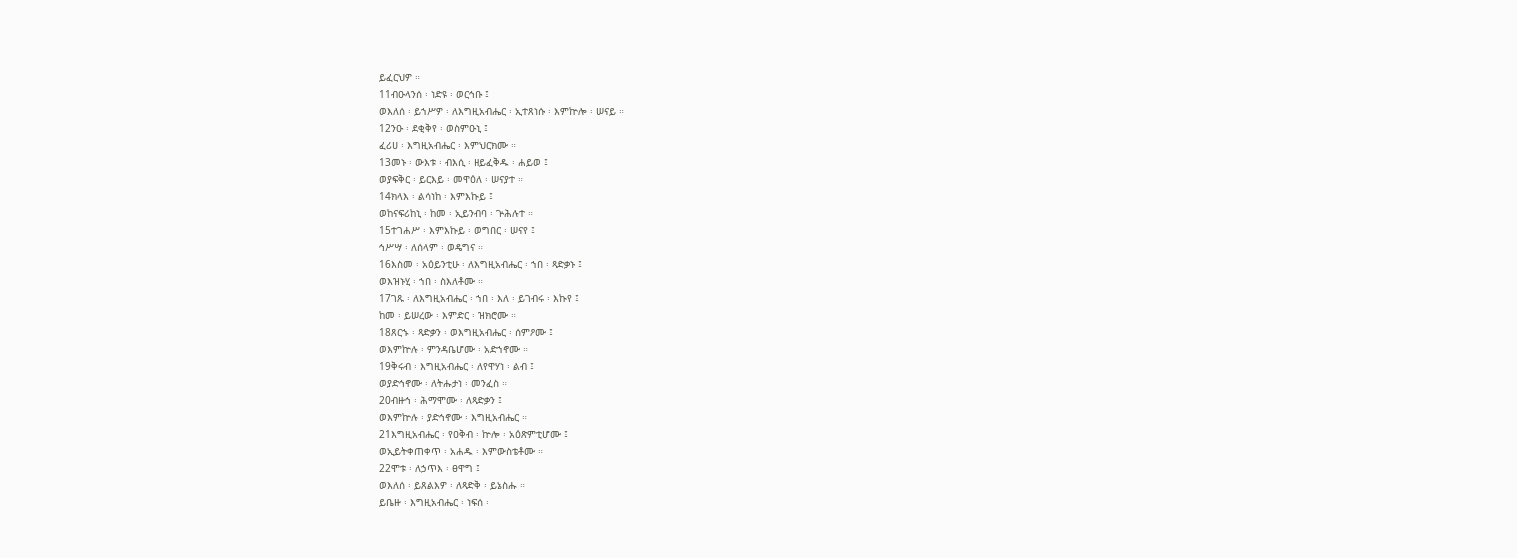ይፈርህዎ ።
11ብዑላንሰ ፡ ነድዩ ፡ ወርኅቡ ፤
ወእለሰ ፡ ይኀሥዎ ፡ ለእግዚአብሔር ፡ ኢተጸነሱ ፡ እምኵሎ ፡ ሠናይ ።
12ንዑ ፡ ደቂቅየ ፡ ወስምዑኒ ፤
ፈሪሀ ፡ እግዚአብሔር ፡ እምህርክሙ ።
13መኑ ፡ ውእቱ ፡ ብእሲ ፡ ዘይፈቅዱ ፡ ሐይወ ፤
ወያፍቅር ፡ ይርእይ ፡ መዋዕለ ፡ ሠናያተ ።
14ክላእ ፡ ልሳነከ ፡ እምእኩይ ፤
ወከናፍሪከኒ ፡ ከመ ፡ ኢይንብባ ፡ ጕሕሉተ ።
15ተገሐሥ ፡ እምእኩይ ፡ ወግበር ፡ ሠናየ ፤
ኅሥሣ ፡ ለሰላም ፡ ወዴግና ።
16እስመ ፡ አዕይንቲሁ ፡ ለእግዚአብሔር ፡ ኀበ ፡ ጻድቃኑ ፤
ወእዝኑሂ ፡ ኀበ ፡ ስእለቶሙ ።
17ገጹ ፡ ለእግዚአብሔር ፡ ኀበ ፡ እለ ፡ ይገብሩ ፡ እኩየ ፤
ከመ ፡ ይሠረው ፡ እምድር ፡ ዝክሮሙ ።
18ጸርኁ ፡ ጻድቃን ፡ ወእግዚአብሔር ፡ ሰምዖሙ ፤
ወእምኵሉ ፡ ምንዳቤሆሙ ፡ አድኀኖሙ ።
19ቅሩብ ፡ እግዚአብሔር ፡ ለየዋሃነ ፡ ልብ ፤
ወያድኅኖሙ ፡ ለትሑታነ ፡ መንፈስ ።
20ብዙኅ ፡ ሕማሞሙ ፡ ለጻድቃን ፤
ወእምኵሉ ፡ ያድኅኖሙ ፡ እግዚአብሔር ።
21እግዚአብሔር ፡ የዐቅብ ፡ ኵሎ ፡ አዕጽምቲሆሙ ፤
ወኢይትቀጠቀጥ ፡ አሐዱ ፡ እምውስቴቶሙ ።
22ሞቱ ፡ ለኃጥእ ፡ ፀዋግ ፤
ወእለሰ ፡ ይጸልእዎ ፡ ለጻድቅ ፡ ይኔስሑ ።
ይቤዙ ፡ እግዚአብሔር ፡ ነፍሰ ፡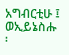አግብርቲሁ ፤
ወኢይኔስሑ ፡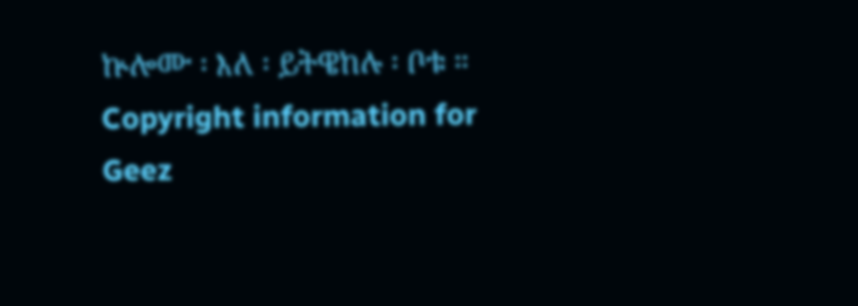ኵሎሙ ፡ እለ ፡ ይትዌከሉ ፡ ቦቱ ።
Copyright information for Geez